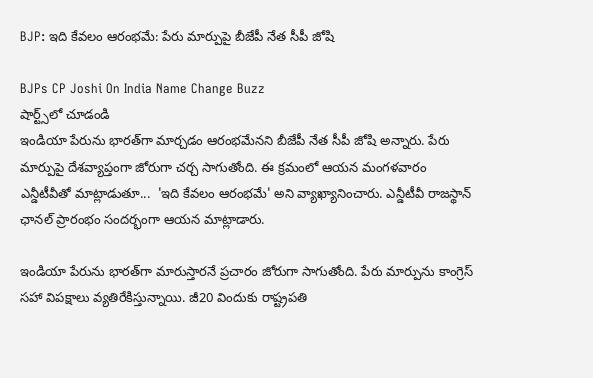BJP: ఇది కేవలం ఆరంభమే: పేరు మార్పుపై బీజేపీ నేత సీపీ జోషి

BJPs CP Joshi On India Name Change Buzz
షార్ట్స్‌లో చూడండి
ఇండియా పేరును భారత్‌గా మార్చడం ఆరంభమేనని బీజేపీ నేత సీపీ జోషి అన్నారు. పేరు మార్పుపై దేశవ్యాప్తంగా జోరుగా చర్చ సాగుతోంది. ఈ క్రమంలో ఆయన మంగళవారం ఎన్డీటీవీతో మాట్లాడుతూ...  'ఇది కేవలం ఆరంభమే' అని వ్యాఖ్యానించారు. ఎన్డీటీవీ రాజస్థాన్ ఛానల్ ప్రారంభం సందర్భంగా ఆయన మాట్లాడారు.

ఇండియా పేరును భారత్‌గా మారుస్తారనే ప్రచారం జోరుగా సాగుతోంది. పేరు మార్పును కాంగ్రెస్ సహా విపక్షాలు వ్యతిరేకిస్తున్నాయి. జీ20 విందుకు రాష్ట్ర‌ప‌తి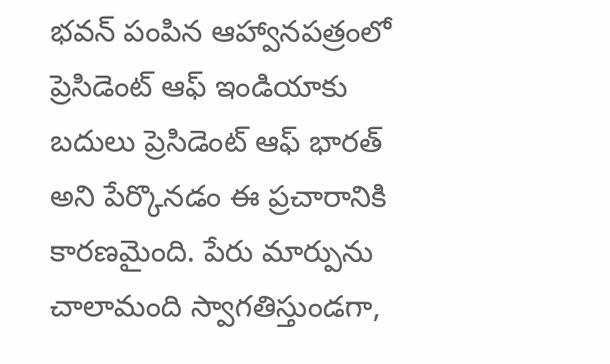భ‌వ‌న్ పంపిన ఆహ్వాన‌ప‌త్రంలో ప్రెసిడెంట్ ఆఫ్ ఇండియాకు బదులు ప్రెసిడెంట్ ఆఫ్ భారత్ అని పేర్కొనడం ఈ ప్రచారానికి కారణమైంది. పేరు మార్పును చాలామంది స్వాగతిస్తుండగా,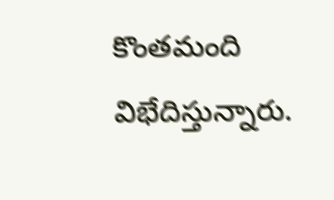కొంతమంది విభేదిస్తున్నారు.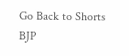Go Back to Shorts
BJP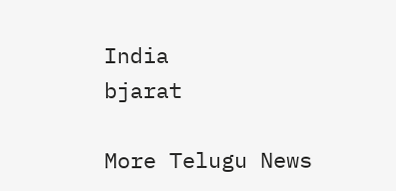India
bjarat

More Telugu News